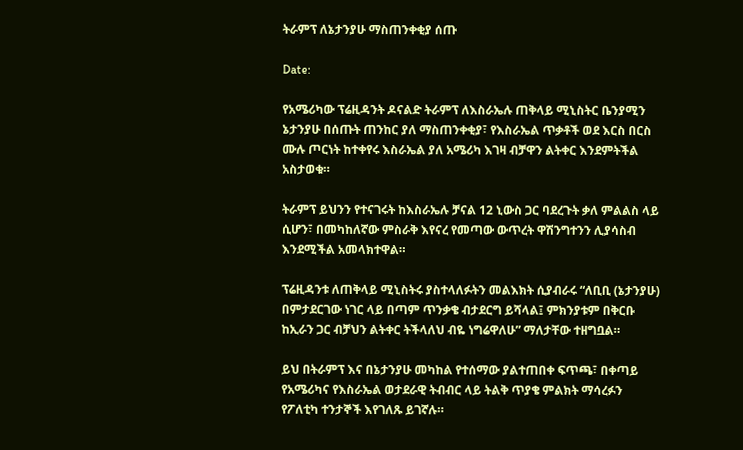ትራምፕ ለኔታንያሁ ማስጠንቀቂያ ሰጡ

Date:

የአሜሪካው ፕሬዚዳንት ዶናልድ ትራምፕ ለእስራኤሉ ጠቅላይ ሚኒስትር ቤንያሚን ኔታንያሁ በሰጡት ጠንከር ያለ ማስጠንቀቂያ፣ የእስራኤል ጥቃቶች ወደ እርስ በርስ ሙሉ ጦርነት ከተቀየሩ እስራኤል ያለ አሜሪካ እገዛ ብቻዋን ልትቀር እንደምትችል አስታወቁ።

ትራምፕ ይህንን የተናገሩት ከእስራኤሉ ቻናል 12 ኒውስ ጋር ባደረጉት ቃለ ምልልስ ላይ ሲሆን፣ በመካከለኛው ምስራቅ እየናረ የመጣው ውጥረት ዋሽንግተንን ሊያሳስብ እንደሚችል አመላክተዋል።

ፕሬዚዳንቱ ለጠቅላይ ሚኒስትሩ ያስተላለፉትን መልእክት ሲያብራሩ “ለቢቢ (ኔታንያሁ) በምታደርገው ነገር ላይ በጣም ጥንቃቄ ብታደርግ ይሻላል፤ ምክንያቱም በቅርቡ ከኢራን ጋር ብቻህን ልትቀር ትችላለህ ብዬ ነግሬዋለሁ” ማለታቸው ተዘግቧል።

ይህ በትራምፕ እና በኔታንያሁ መካከል የተሰማው ያልተጠበቀ ፍጥጫ፣ በቀጣይ የአሜሪካና የእስራኤል ወታደራዊ ትብብር ላይ ትልቅ ጥያቄ ምልክት ማሳረፉን የፖለቲካ ተንታኞች እየገለጹ ይገኛሉ።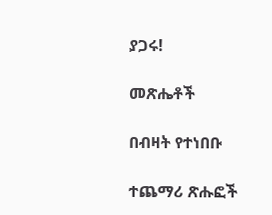ያጋሩ!

መጽሔቶች

በብዛት የተነበቡ

ተጨማሪ ጽሑፎች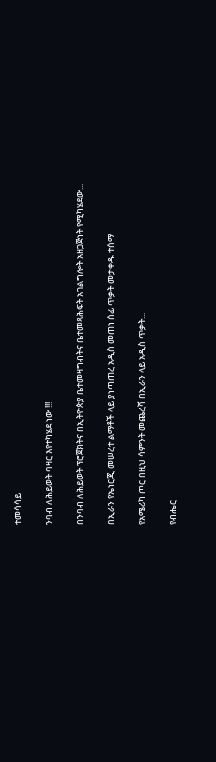ተመሳሳይ

ንባብ ለሕይወት ባዛር እየተካሄደ ነው !!!

በንባብ ለሕይወት ፕሮጀክትና በኢትዮጵያ ቤተመዛግብትና ቤተመጻሕፍት አገልግሎት አዘጋጅነት የሚካሄደው...

በኢራን የኤነርጂ መሠረተ ልማቶች ላይ ያነጣጠረ አዲስ መጠነ ሰፊ ጥቃት መታቀዱ ተሰማ

የአሜሪካ ጦር በዚህ ሳምንት መጨረሻ በኢራን ላይ አዲስ ጥቃት...

የብሔር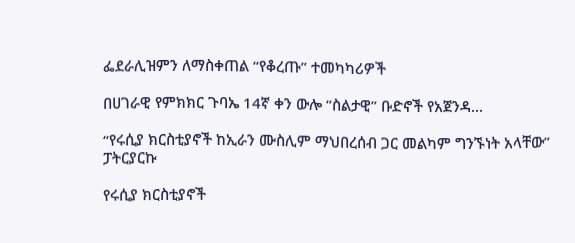ፌደራሊዝምን ለማስቀጠል “የቆረጡ” ተመካካሪዎች

በሀገራዊ የምክክር ጉባኤ 14ኛ ቀን ውሎ “ስልታዊ” ቡድኖች የአጀንዳ...

“የሩሲያ ክርስቲያኖች ከኢራን ሙስሊም ማህበረሰብ ጋር መልካም ግንኙነት አላቸው” ፓትርያርኩ

የሩሲያ ክርስቲያኖች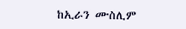ከኢራን ሙስሊም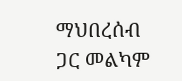ማህበረሰብ ጋር መልካም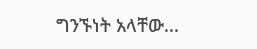ግንኙነት አላቸው...